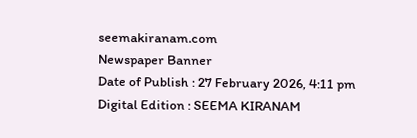seemakiranam.com
Newspaper Banner
Date of Publish : 27 February 2026, 4:11 pm Digital Edition : SEEMA KIRANAM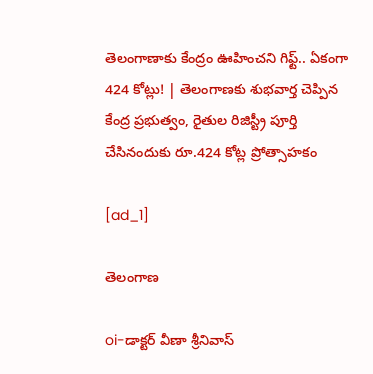తెలంగాణాకు కేంద్రం ఊహించని గిఫ్ట్.. ఏకంగా 424 కోట్లు! | తెలంగాణకు శుభవార్త చెప్పిన కేంద్ర ప్రభుత్వం, రైతుల రిజిస్ట్రీ పూర్తి చేసినందుకు రూ.424 కోట్ల ప్రోత్సాహకం

[ad_1]

తెలంగాణ

oi-డాక్టర్ వీణా శ్రీనివాస్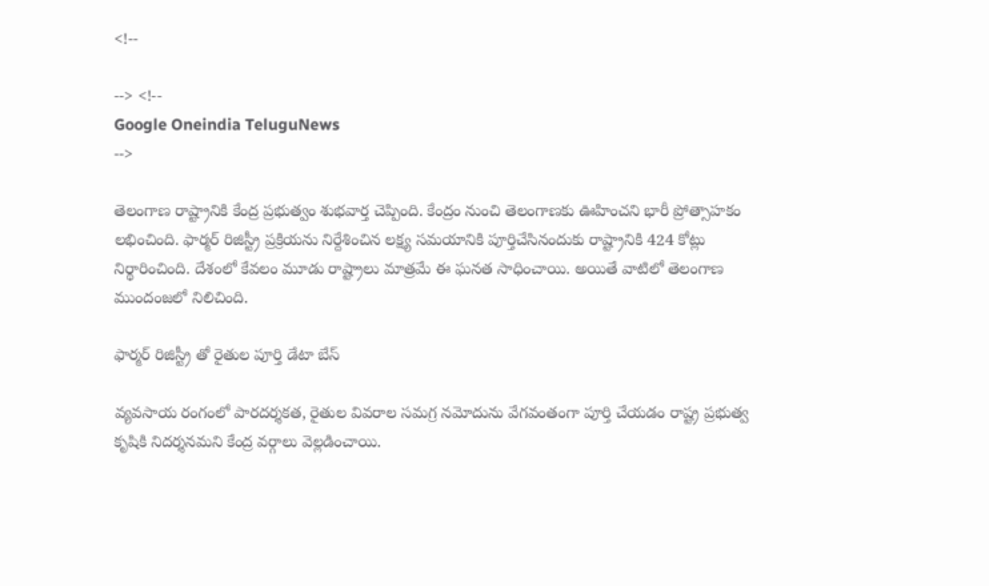<!--

--> <!--
Google Oneindia TeluguNews
-->

తెలంగాణ రాష్ట్రానికి కేంద్ర ప్రభుత్వం శుభవార్త చెప్పింది. కేంద్రం నుంచి తెలంగాణకు ఊహించని భారీ ప్రోత్సాహకం లభించింది. ఫార్మర్‌ రిజిస్ట్రీ ప్రక్రియను నిర్దేశించిన లక్ష్య సమయానికి పూర్తిచేసినందుకు రాష్ట్రానికి 424 కోట్లు నిర్థారించింది. దేశంలో కేవలం మూడు రాష్ట్రాలు మాత్రమే ఈ ఘనత సాధించాయి. అయితే వాటిలో తెలంగాణ ముందంజలో నిలిచింది.

ఫార్మర్ రిజిస్ట్రీ తో రైతుల పూర్తి డేటా బేస్

వ్యవసాయ రంగంలో పారదర్శకత, రైతుల వివరాల సమగ్ర నమోదును వేగవంతంగా పూర్తి చేయడం రాష్ట్ర ప్రభుత్వ కృషికి నిదర్శనమని కేంద్ర వర్గాలు వెల్లడించాయి.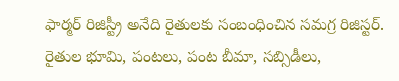ఫార్మర్ రిజిస్ట్రీ అనేది రైతులకు సంబంధించిన సమగ్ర రిజిస్టర్. రైతుల భూమి, పంటలు, పంట బీమా, సబ్సిడీలు,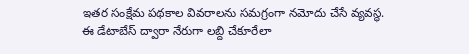ఇతర సంక్షేమ పథకాల వివరాలను సమగ్రంగా నమోదు చేసే వ్యవస్థ. ఈ డేటాబేస్ ద్వారా నేరుగా లబ్ది చేకూరేలా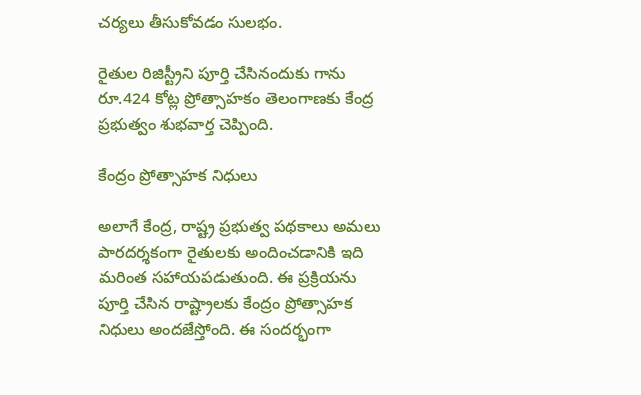చర్యలు తీసుకోవడం సులభం.

రైతుల రిజిస్ట్రీని పూర్తి చేసినందుకు గాను రూ.424 కోట్ల ప్రోత్సాహకం తెలంగాణకు కేంద్ర ప్రభుత్వం శుభవార్త చెప్పింది.

కేంద్రం ప్రోత్సాహక నిధులు

అలాగే కేంద్ర, రాష్ట్ర ప్రభుత్వ పథకాలు అమలు పారదర్శకంగా రైతులకు అందించడానికి ఇది మరింత సహాయపడుతుంది. ఈ ప్రక్రియను పూర్తి చేసిన రాష్ట్రాలకు కేంద్రం ప్రోత్సాహక నిధులు అందజేస్తోంది. ఈ సందర్భంగా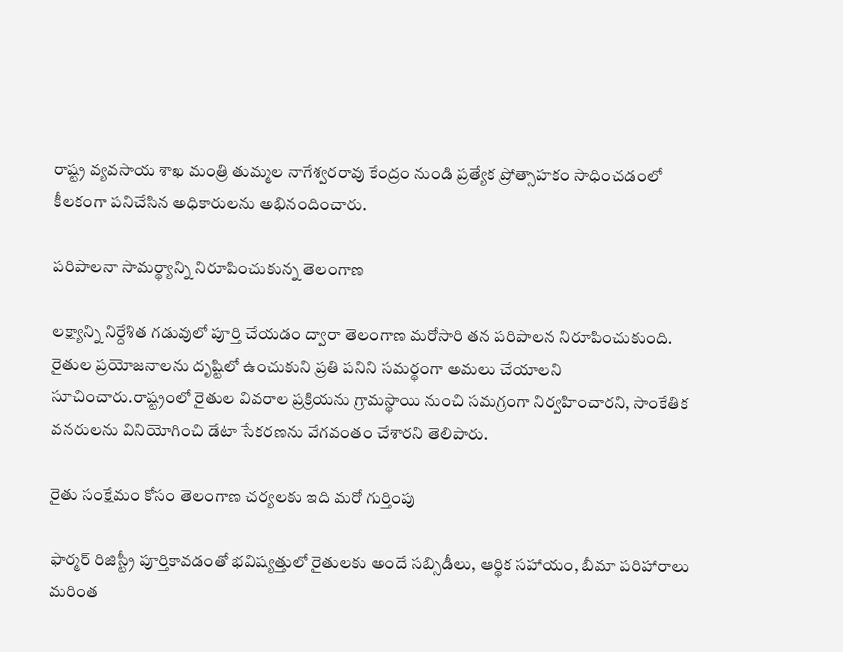రాష్ట్ర వ్యవసాయ శాఖ మంత్రి తుమ్మల నాగేశ్వరరావు కేంద్రం నుండి ప్రత్యేక ప్రోత్సాహకం సాధించడంలో కీలకంగా పనిచేసిన అధికారులను అభినందించారు.

పరిపాలనా సామర్థ్యాన్ని నిరూపించుకున్న తెలంగాణ

లక్ష్యాన్ని నిర్దేశిత గడువులో పూర్తి చేయడం ద్వారా తెలంగాణ మరోసారి తన పరిపాలన నిరూపించుకుంది. రైతుల ప్రయోజనాలను దృష్టిలో ఉంచుకుని ప్రతి పనిని సమర్థంగా అమలు చేయాలని సూచించారు.రాష్ట్రంలో రైతుల వివరాల ప్రక్రియను గ్రామస్థాయి నుంచి సమగ్రంగా నిర్వహించారని, సాంకేతిక వనరులను వినియోగించి డేటా సేకరణను వేగవంతం చేశారని తెలిపారు.

రైతు సంక్షేమం కోసం తెలంగాణ చర్యలకు ఇది మరో గుర్తింపు

ఫార్మర్‌ రిజిస్ట్రీ పూర్తికావడంతో భవిష్యత్తులో రైతులకు అందే సబ్సిడీలు, ఆర్థిక సహాయం, బీమా పరిహారాలు మరింత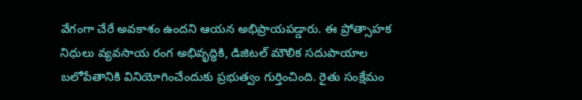వేగంగా చేరే అవకాశం ఉందని ఆయన అభిప్రాయపడ్డారు. ఈ ప్రోత్సాహక నిధులు వ్యవసాయ రంగ అభివృద్ధికి, డిజిటల్‌ మౌలిక సదుపాయాల బలోపేతానికి వినియోగించేందుకు ప్రభుత్వం గుర్తించింది. రైతు సంక్షేమం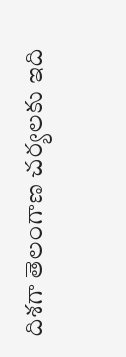దిశగా తెలంగాణ చర్యలకు ఇది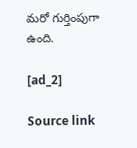మరో గుర్తింపుగా ఉంది.

[ad_2]

Source link